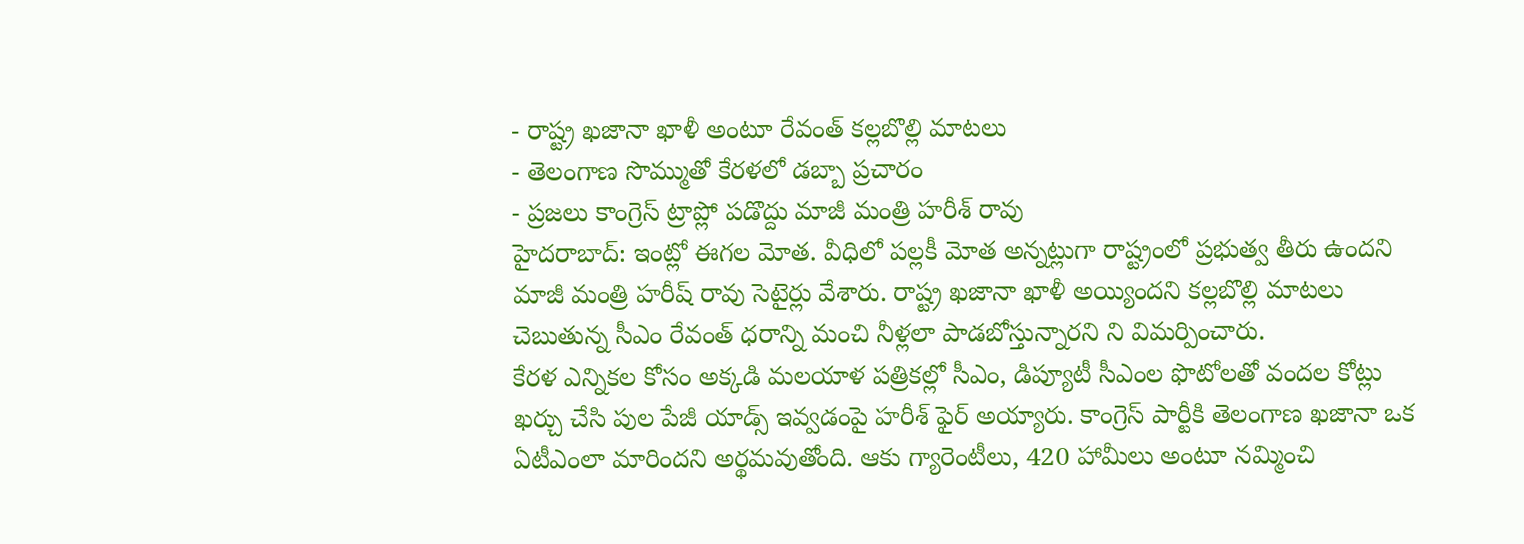- రాష్ట్ర ఖజానా ఖాళీ అంటూ రేవంత్ కల్లబొల్లి మాటలు
- తెలంగాణ సొమ్ముతో కేరళలో డబ్బా ప్రచారం
- ప్రజలు కాంగ్రెస్ ట్రాప్లో పడొద్దు మాజీ మంత్రి హరీశ్ రావు
హైదరాబాద్: ఇంట్లో ఈగల మోత. వీధిలో పల్లకీ మోత అన్నట్లుగా రాష్ట్రంలో ప్రభుత్వ తీరు ఉందని మాజీ మంత్రి హరీష్ రావు సెటైర్లు వేశారు. రాష్ట్ర ఖజానా ఖాళీ అయ్యిందని కల్లబొల్లి మాటలు చెబుతున్న సీఎం రేవంత్ ధరాన్ని మంచి నీళ్లలా పాడబోస్తున్నారని ని విమర్పించారు.
కేరళ ఎన్నికల కోసం అక్కడి మలయాళ పత్రికల్లో సీఎం, డిప్యూటీ సీఎంల ఫొటోలతో వందల కోట్లు ఖర్చు చేసి పుల పేజీ యాడ్స్ ఇవ్వడంపై హరీశ్ ఫైర్ అయ్యారు. కాంగ్రెస్ పార్టీకి తెలంగాణ ఖజానా ఒక ఏటీఎంలా మారిందని అర్థమవుతోంది. ఆకు గ్యారెంటీలు, 420 హామీలు అంటూ నమ్మించి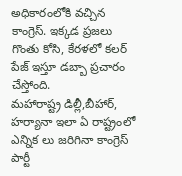అధికారంలోకి వచ్చిన కాంగ్రెస్. ఇక్కడ ప్రజలు గొంతు కోసి, కేరళలో కలర్ పేజ్ ఇస్తూ డబ్బా ప్రచారం చేస్తోంది.
మహారాష్ట్ర డిల్లీ,బీహార్, హర్యానా ఇలా ఏ రాష్ట్రంలో ఎన్నిక లు జరిగినా కాంగ్రెస్ పార్టీ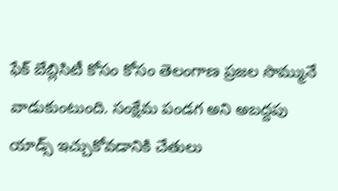ఫేక్ బేబ్లిసిటీ కోసం కోసం తెలంగాణ ప్రజల సొమ్మునే వాడుకుంటుంది. సంక్షేమ పండగ అని అబద్దపు యాడ్స్ ఇచ్చుకోవడానికి చేతులు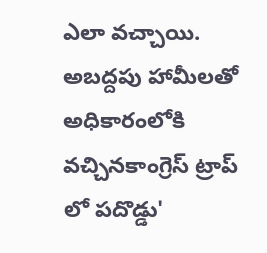ఎలా వచ్చాయి. అబద్దపు హామీలతో అధికారంలోకి వచ్చినకాంగ్రెస్ ట్రాప్ లో పదొడ్డు'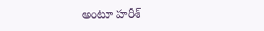అంటూ హరీశ్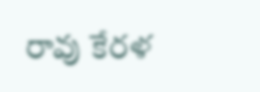రావు కేరళ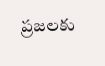ప్రజలకు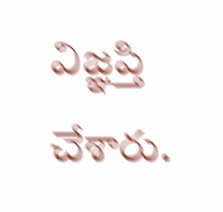విజ్ఞప్తి చేశారు.